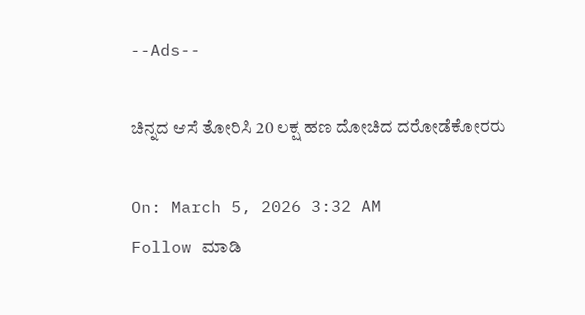--Ads--

ಚಿನ್ನದ ಆಸೆ ತೋರಿಸಿ 20 ಲಕ್ಷ ಹಣ ದೋಚಿದ ದರೋಡೆಕೋರರು

On: March 5, 2026 3:32 AM
Follow ಮಾಡಿ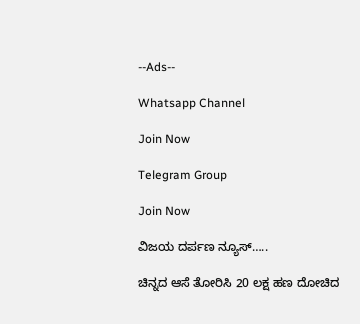--Ads--

Whatsapp Channel

Join Now

Telegram Group

Join Now

ವಿಜಯ ದರ್ಪಣ ನ್ಯೂಸ್…..

ಚಿನ್ನದ ಆಸೆ ತೋರಿಸಿ 20 ಲಕ್ಷ ಹಣ ದೋಚಿದ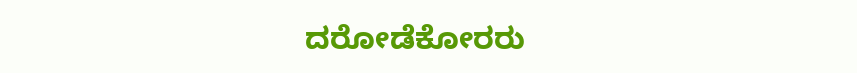ದರೋಡೆಕೋರರು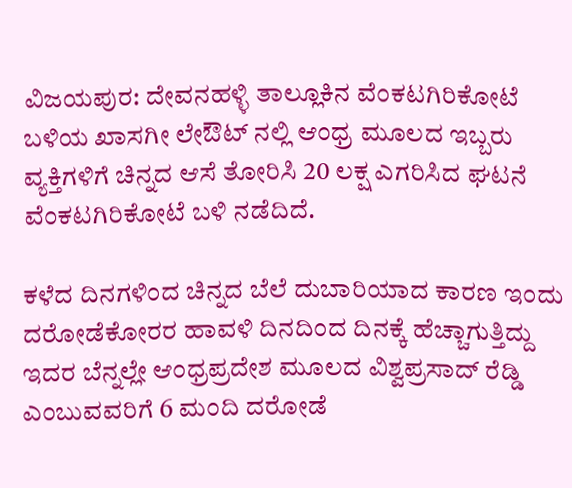ವಿಜಯಪುರ: ದೇವನಹಳ್ಳಿ ತಾಲ್ಲೂಕಿನ ವೆಂಕಟಗಿರಿಕೋಟೆ ಬಳಿಯ ಖಾಸಗೀ ಲೇಔಟ್ ನಲ್ಲಿ ಆಂಧ್ರ ಮೂಲದ ಇಬ್ಬರು ವ್ಯಕ್ತಿಗಳಿಗೆ ಚಿನ್ನದ ಆಸೆ ತೋರಿಸಿ 20 ಲಕ್ಷ ಎಗರಿಸಿದ ಘಟನೆ ವೆಂಕಟಗಿರಿಕೋಟೆ ಬಳಿ ನಡೆದಿದೆ.

ಕಳೆದ ದಿನಗಳಿಂದ ಚಿನ್ನದ ಬೆಲೆ ದುಬಾರಿಯಾದ ಕಾರಣ ಇಂದು ದರೋಡೆಕೋರರ ಹಾವಳಿ ದಿನದಿಂದ ದಿನಕ್ಕೆ ಹೆಚ್ಚಾಗುತ್ತಿದ್ದು ಇದರ ಬೆನ್ನಲ್ಲೇ ಆಂಧ್ರಪ್ರದೇಶ ಮೂಲದ ವಿಶ್ವಪ್ರಸಾದ್ ರೆಡ್ಡಿ ಎಂಬುವವರಿಗೆ 6 ಮಂದಿ ದರೋಡೆ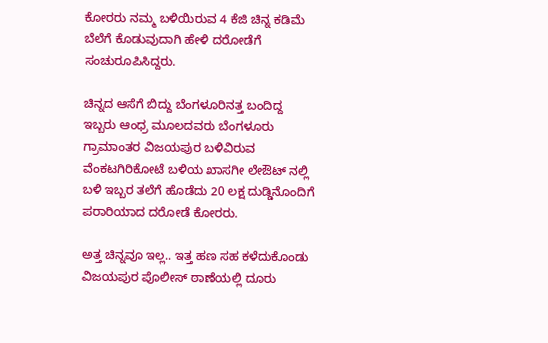ಕೋರರು ನಮ್ಮ ಬಳಿಯಿರುವ 4 ಕೆಜಿ ಚಿನ್ನ ಕಡಿಮೆ ಬೆಲೆಗೆ ಕೊಡುವುದಾಗಿ ಹೇಳಿ ದರೋಡೆಗೆ ಸಂಚುರೂಪಿಸಿದ್ದರು.

ಚಿನ್ನದ ಆಸೆಗೆ ಬಿದ್ದು ಬೆಂಗಳೂರಿನತ್ತ ಬಂದಿದ್ದ ಇಬ್ಬರು ಆಂಧ್ರ ಮೂಲದವರು ಬೆಂಗಳೂರು ಗ್ರಾಮಾಂತರ ವಿಜಯಪುರ ಬಳಿವಿರುವ ವೆಂಕಟಗಿರಿಕೋಟೆ ಬಳಿಯ ಖಾಸಗೀ ಲೇಔಟ್ ನಲ್ಲಿ ಬಳಿ ಇಬ್ಬರ ತಲೆಗೆ ಹೊಡೆದು 20 ಲಕ್ಷ ದುಡ್ಡಿನೊಂದಿಗೆ ಪರಾರಿಯಾದ ದರೋಡೆ ಕೋರರು.

ಅತ್ತ ಚಿನ್ನವೂ ಇಲ್ಲ.. ಇತ್ತ ಹಣ ಸಹ ಕಳೆದುಕೊಂಡು ವಿಜಯಪುರ ಪೊಲೀಸ್ ಠಾಣೆಯಲ್ಲಿ ದೂರು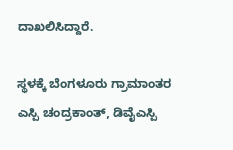ದಾಖಲಿಸಿದ್ದಾರೆ.

ಸ್ಥಳಕ್ಕೆ ಬೆಂಗಳೂರು ಗ್ರಾಮಾಂತರ ಎಸ್ಪಿ ಚಂದ್ರಕಾಂತ್, ಡಿವೈಎಸ್ಪಿ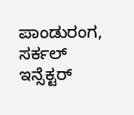ಪಾಂಡುರಂಗ, ಸರ್ಕಲ್ ಇನ್ಸೆಕ್ಟರ್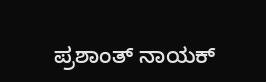ಪ್ರಶಾಂತ್ ನಾಯಕ್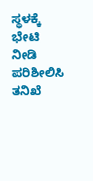ಸ್ಥಳಕ್ಕೆ ಭೇಟಿ ನೀಡಿ ಪರಿಶೀಲಿಸಿ ತನಿಖೆ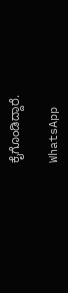ಕೈಗೊಂಡಿದ್ದಾರೆ.

WhatsApp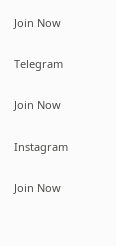Join Now

Telegram

Join Now

Instagram

Join Now